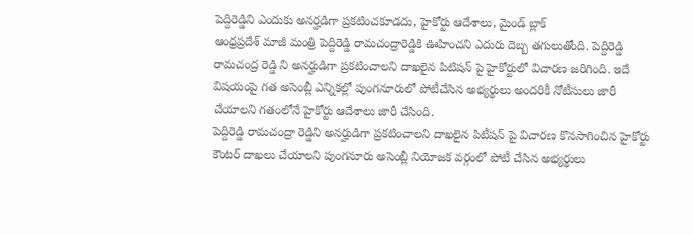పెద్దిరెడ్డిని ఎందుకు అనర్హడిగా ప్రకటించకూడదు, హైకోర్టు ఆదేశాలు, మైండ్ బ్లాక్
ఆంధ్రప్రదేశ్ మాజీ మంత్రి పెద్దిరెడ్డి రామచంద్రారెడ్డికి ఊహించని ఎదురు దెబ్బ తగులుతోంది. పెద్దిరెడ్డి రామచంద్ర రెడ్డి ని అనర్హుడిగా ప్రకటించాలని దాఖలైన పిటిషన్ పై హైకోర్టులో విచారణ జరిగింది. ఇదే విషయంపై గత అసెంబ్లీ ఎన్నికల్లో పుంగనూరులో పోటీచేసిన అభ్యర్థులు అందరికీ నోటీసులు జారీ చేయాలని గతంలోనే హైకోర్టు ఆదేశాలు జారీ చేసింది.
పెద్దిరెడ్డి రామచంద్రా రెడ్డిని అనర్హుడిగా ప్రకటించాలని దాఖలైన పిటీషన్ పై విచారణ కొనసాగించిన హైకోర్టు కౌంటర్ దాఖలు చేయాలని పుంగనూరు అసెంబ్లీ నియోజక వర్గంలో పోటీ చేసిన అభ్యర్థులు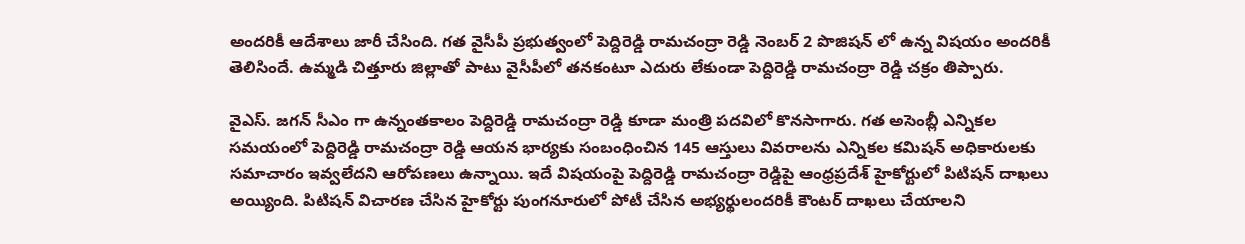అందరికీ ఆదేశాలు జారీ చేసింది. గత వైసీపీ ప్రభుత్వంలో పెద్దిరెడ్డి రామచంద్రా రెడ్డి నెంబర్ 2 పొజిషన్ లో ఉన్న విషయం అందరికీ తెలిసిందే. ఉమ్మడి చిత్తూరు జిల్లాతో పాటు వైసీపీలో తనకంటూ ఎదురు లేకుండా పెద్దిరెడ్డి రామచంద్రా రెడ్డి చక్రం తిప్పారు.

వైఎస్. జగన్ సీఎం గా ఉన్నంతకాలం పెద్దిరెడ్డి రామచంద్రా రెడ్డి కూడా మంత్రి పదవిలో కొనసాగారు. గత అసెంబ్లీ ఎన్నికల సమయంలో పెద్దిరెడ్డి రామచంద్రా రెడ్డి ఆయన భార్యకు సంబంధించిన 145 ఆస్తులు వివరాలను ఎన్నికల కమిషన్ అధికారులకు సమాచారం ఇవ్వలేదని ఆరోపణలు ఉన్నాయి. ఇదే విషయంపై పెద్దిరెడ్డి రామచంద్రా రెడ్డిపై ఆంధ్రప్రదేశ్ హైకోర్టులో పిటిషన్ దాఖలు అయ్యింది. పిటిషన్ విచారణ చేసిన హైకోర్టు పుంగనూరులో పోటీ చేసిన అభ్యర్థులందరికీ కౌంటర్ దాఖలు చేయాలని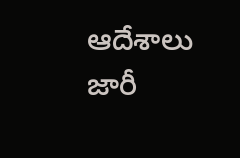ఆదేశాలు జారీ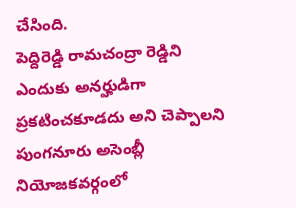చేసింది.
పెద్దిరెడ్డి రామచంద్రా రెడ్డిని ఎందుకు అనర్హుడిగా ప్రకటించకూడదు అని చెప్పాలని పుంగనూరు అసెంబ్లీ నియోజకవర్గంలో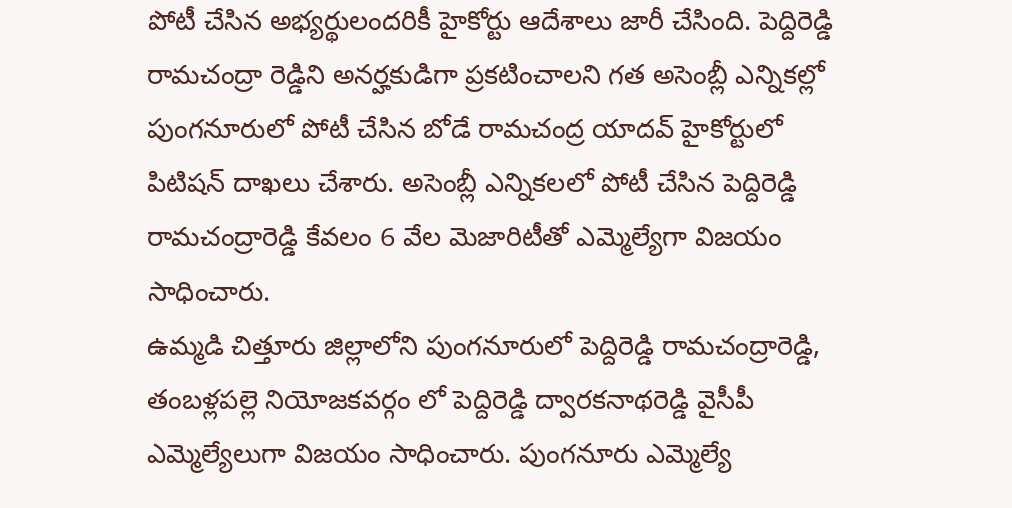పోటీ చేసిన అభ్యర్థులందరికీ హైకోర్టు ఆదేశాలు జారీ చేసింది. పెద్దిరెడ్డి రామచంద్రా రెడ్డిని అనర్హకుడిగా ప్రకటించాలని గత అసెంబ్లీ ఎన్నికల్లో పుంగనూరులో పోటీ చేసిన బోడే రామచంద్ర యాదవ్ హైకోర్టులో పిటిషన్ దాఖలు చేశారు. అసెంబ్లీ ఎన్నికలలో పోటీ చేసిన పెద్దిరెడ్డి రామచంద్రారెడ్డి కేవలం 6 వేల మెజారిటీతో ఎమ్మెల్యేగా విజయం సాధించారు.
ఉమ్మడి చిత్తూరు జిల్లాలోని పుంగనూరులో పెద్దిరెడ్డి రామచంద్రారెడ్డి, తంబళ్లపల్లె నియోజకవర్గం లో పెద్దిరెడ్డి ద్వారకనాథరెడ్డి వైసీపీ ఎమ్మెల్యేలుగా విజయం సాధించారు. పుంగనూరు ఎమ్మెల్యే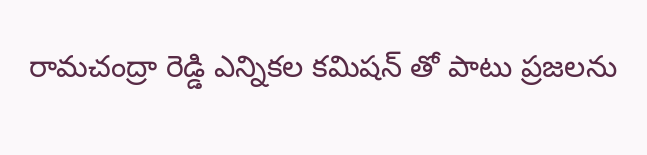రామచంద్రా రెడ్డి ఎన్నికల కమిషన్ తో పాటు ప్రజలను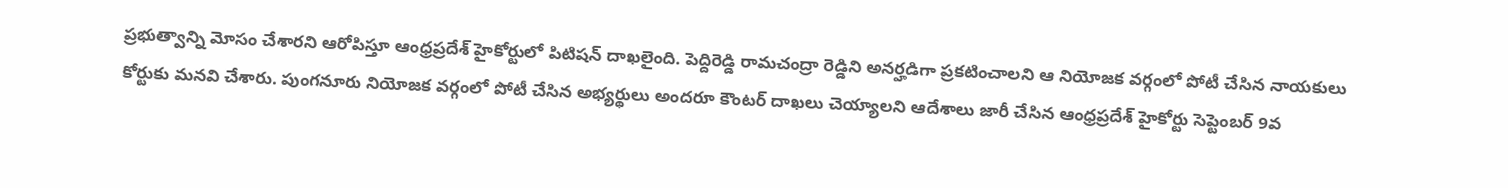ప్రభుత్వాన్ని మోసం చేశారని ఆరోపిస్తూ ఆంధ్రప్రదేశ్ హైకోర్టులో పిటిషన్ దాఖలైంది. పెద్దిరెడ్డి రామచంద్రా రెడ్డిని అనర్హడిగా ప్రకటించాలని ఆ నియోజక వర్గంలో పోటీ చేసిన నాయకులు కోర్టుకు మనవి చేశారు. పుంగనూరు నియోజక వర్గంలో పోటీ చేసిన అభ్యర్థులు అందరూ కౌంటర్ దాఖలు చెయ్యాలని ఆదేశాలు జారీ చేసిన ఆంధ్రప్రదేశ్ హైకోర్టు సెప్టెంబర్ 9వ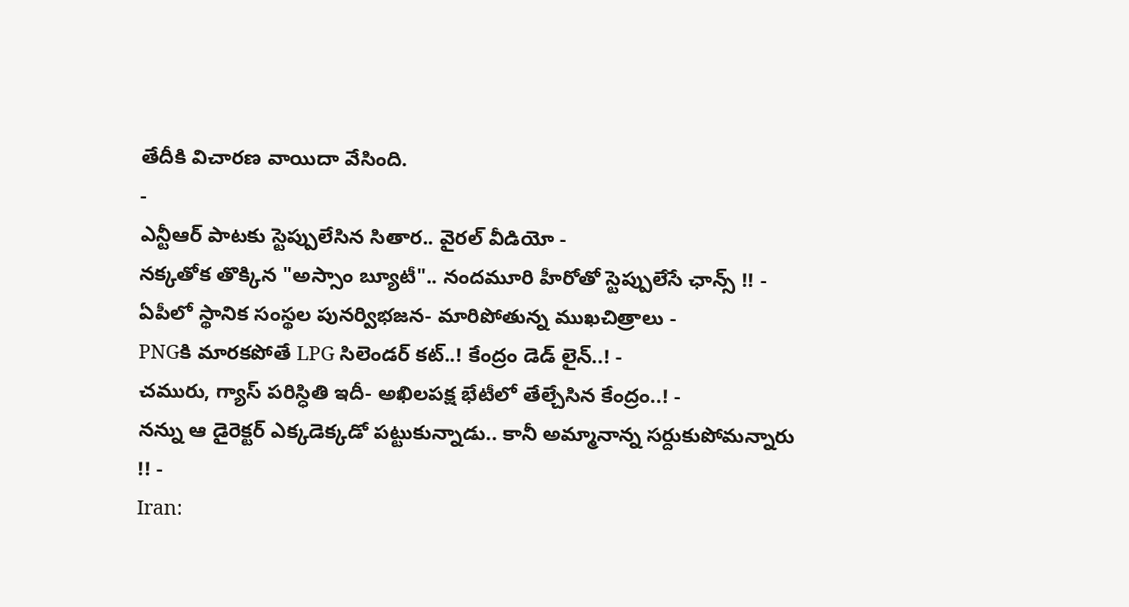తేదీకి విచారణ వాయిదా వేసింది.
-
ఎన్టీఆర్ పాటకు స్టెప్పులేసిన సితార.. వైరల్ వీడియో -
నక్కతోక తొక్కిన "అస్సాం బ్యూటీ".. నందమూరి హీరోతో స్టెప్పులేసే ఛాన్స్ !! -
ఏపీలో స్థానిక సంస్థల పునర్విభజన- మారిపోతున్న ముఖచిత్రాలు -
PNGకి మారకపోతే LPG సిలెండర్ కట్..! కేంద్రం డెడ్ లైన్..! -
చమురు, గ్యాస్ పరిస్ధితి ఇదీ- అఖిలపక్ష భేటీలో తేల్చేసిన కేంద్రం..! -
నన్ను ఆ డైరెక్టర్ ఎక్కడెక్కడో పట్టుకున్నాడు.. కానీ అమ్మానాన్న సర్దుకుపోమన్నారు !! -
Iran: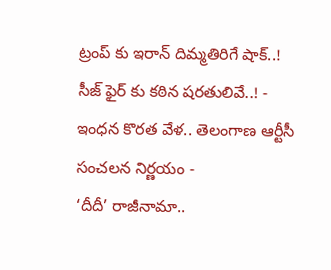ట్రంప్ కు ఇరాన్ దిమ్మతిరిగే షాక్..! సీజ్ ఫైర్ కు కఠిన షరతులివే..! -
ఇంధన కొరత వేళ.. తెలంగాణ ఆర్టీసీ సంచలన నిర్ణయం -
‘దీదీ’ రాజీనామా..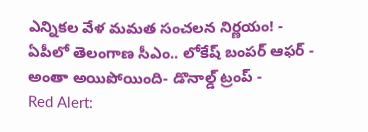ఎన్నికల వేళ మమత సంచలన నిర్ణయం! -
ఏపీలో తెలంగాణ సీఎం.. లోకేష్ బంపర్ ఆఫర్ -
అంతా అయిపోయింది- డొనాల్డ్ ట్రంప్ -
Red Alert: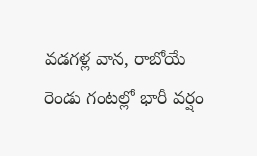వడగళ్ల వాన, రాబోయే రెండు గంటల్లో భారీ వర్షం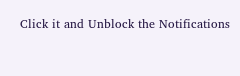Click it and Unblock the Notifications